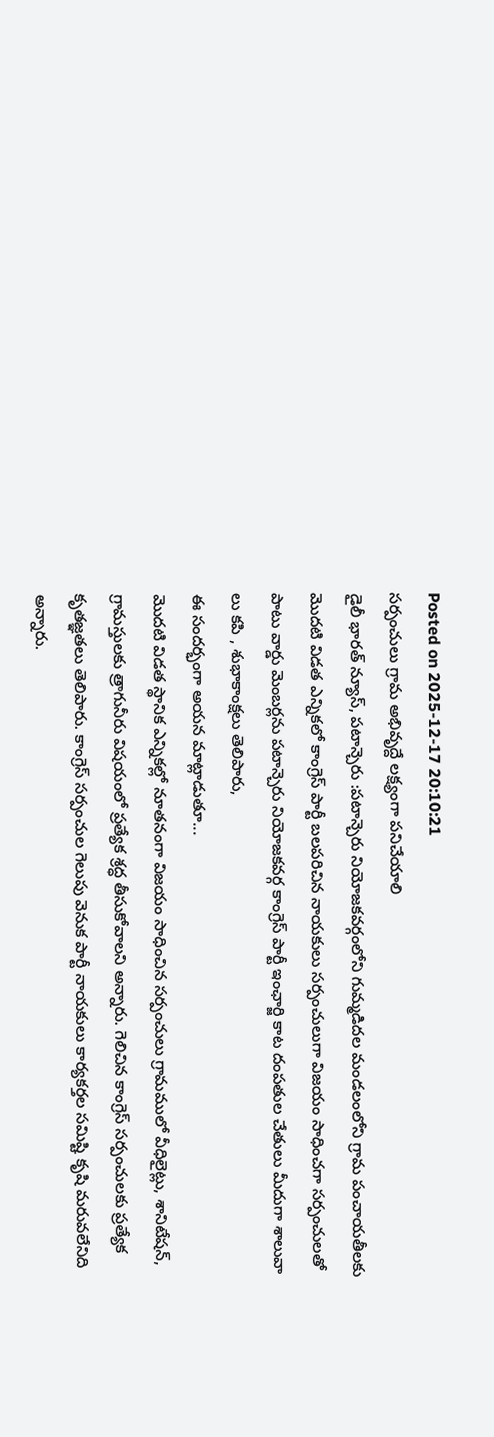Posted on 2025-12-17 20:10:21
సర్పంచులు గ్రామ అభివృద్దే లక్ష్యంగా పనిచేయాలి
డైలీ భారత్ న్యూస్, పటాన్చెరు :పటాన్చెరు నియోజకవర్గంలోని గుమ్మడిదల మండలంలోని గ్రామ పంచాయతీలకు మొదటి విడత ఎన్నికలో కాంగ్రెస్ పార్టీ బలపరిచిన నాయకులు సర్పంచులుగా విజయం సాధించగా సర్పంచులతో పాటు వార్డు మెంబర్లను పటాన్చెరు నియోజకవర్గ కాంగ్రెస్ పార్టీ ఇంఛార్జి కాట దంపతుల చేతులు మీదుగా శాలువా లు కపి , శుభాకాంక్షలు తెలిపారు,
ఈ సందర్భంగా అయన మాట్లాడుతూ...
మొదటి విడత స్థానిక ఎన్నికల్లో నూతనంగా విజయం సాధించిన సర్పంచులు గ్రామములో వీధిలైట్లు, శానిటేషన్, గ్రామస్తులకు త్రాగునీరు విషయంలో ప్రత్యేక శ్రద్ధ తీసుకోవాలని అన్నారు. గెలిచిన కాంగ్రెస్ సర్పంచులకు ప్రత్యేక కృతజ్ఞతలు తెలిపారు. కాంగ్రెస్ సర్పంచుల గెలుపు వెనుక పార్టీ నాయకులు కార్యకర్తల సమిష్టి కృషి మరువలేనిది అన్నారు.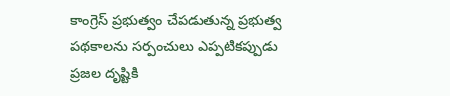కాంగ్రెస్ ప్రభుత్వం చేపడుతున్న ప్రభుత్వ పథకాలను సర్పంచులు ఎప్పటికప్పుడు ప్రజల దృష్టికి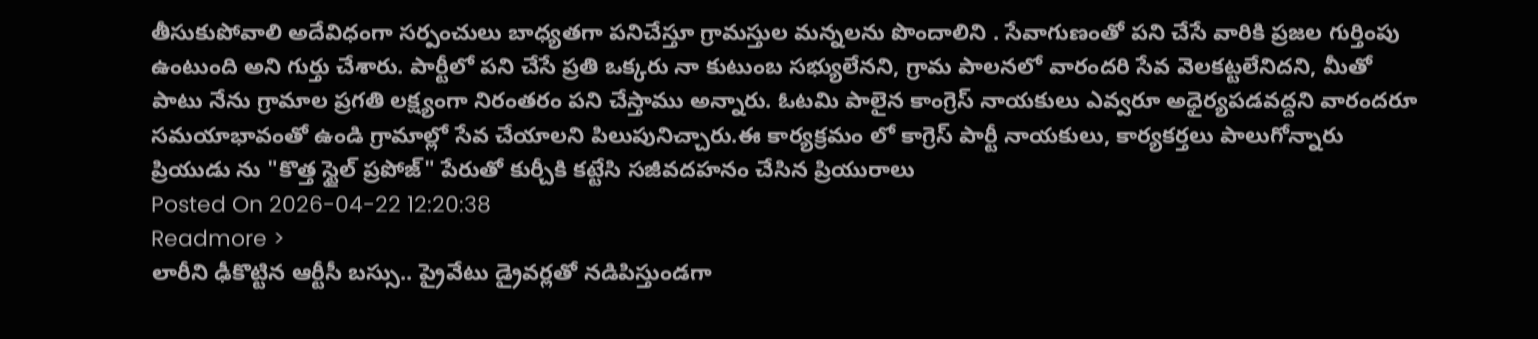తీసుకుపోవాలి అదేవిధంగా సర్పంచులు బాధ్యతగా పనిచేస్తూ గ్రామస్తుల మన్నలను పొందాలిని . సేవాగుణంతో పని చేసే వారికి ప్రజల గుర్తింపు ఉంటుంది అని గుర్తు చేశారు. పార్టీలో పని చేసే ప్రతి ఒక్కరు నా కుటుంబ సభ్యులేనని, గ్రామ పాలనలో వారందరి సేవ వెలకట్టలేనిదని, మీతో పాటు నేను గ్రామాల ప్రగతి లక్ష్యంగా నిరంతరం పని చేస్తాము అన్నారు. ఓటమి పాలైన కాంగ్రెస్ నాయకులు ఎవ్వరూ అధైర్యపడవద్దని వారందరూ సమయాభావంతో ఉండి గ్రామాల్లో సేవ చేయాలని పిలుపునిచ్చారు.ఈ కార్యక్రమం లో కాగ్రెస్ పార్టీ నాయకులు, కార్యకర్తలు పాలుగోన్నారు
ప్రియుడు ను "కొత్త స్టైల్ ప్రపోజ్" పేరుతో కుర్చీకి కట్టేసి సజీవదహనం చేసిన ప్రియురాలు
Posted On 2026-04-22 12:20:38
Readmore >
లారీని ఢీకొట్టిన ఆర్టీసీ బస్సు.. ప్రైవేటు డ్రైవర్లతో నడిపిస్తుండగా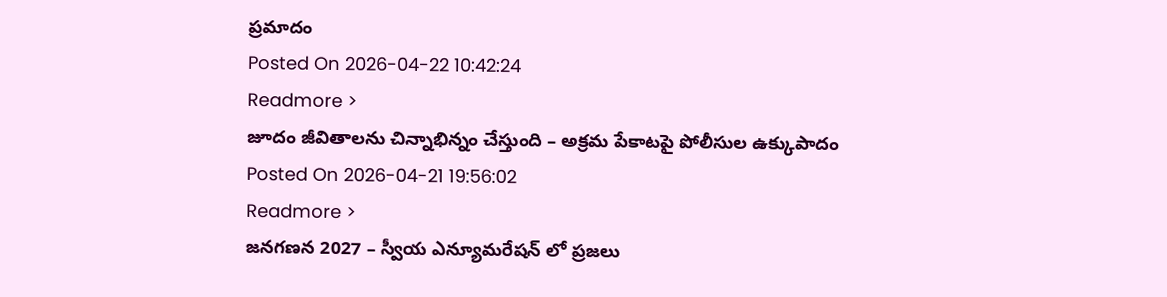ప్రమాదం
Posted On 2026-04-22 10:42:24
Readmore >
జూదం జీవితాలను చిన్నాభిన్నం చేస్తుంది – అక్రమ పేకాటపై పోలీసుల ఉక్కుపాదం
Posted On 2026-04-21 19:56:02
Readmore >
జనగణన 2027 – స్వీయ ఎన్యూమరేషన్ లో ప్రజలు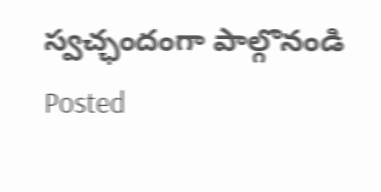స్వచ్ఛందంగా పాల్గొనండి
Posted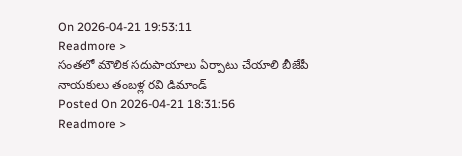On 2026-04-21 19:53:11
Readmore >
సంతలో మౌలిక సదుపాయాలు ఏర్పాటు చేయాలి బీజేపీ నాయకులు తంబళ్ల రవి డిమాండ్
Posted On 2026-04-21 18:31:56
Readmore >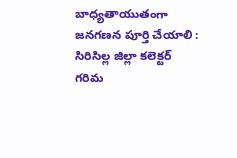బాధ్యతాయుతంగా జనగణన పూర్తి చేయాలి : సిరిసిల్ల జిల్లా కలెక్టర్ గరిమ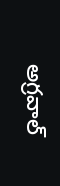అగ్రవాల్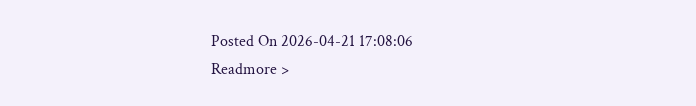Posted On 2026-04-21 17:08:06
Readmore >